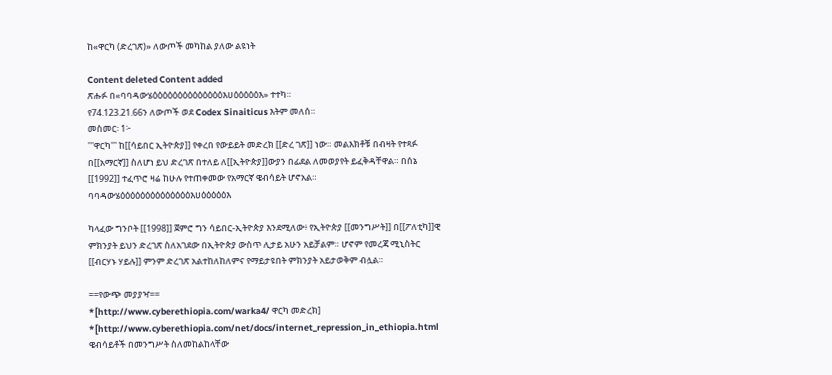ከ«ዋርካ (ድረገጽ)» ለውጦች መካከል ያለው ልዩነት

Content deleted Content added
ጽሑፉ በ«ባባዳውሄዕዕዕዕዕዕዕዕዕዕዕዕዕዕእሀዕዕዕዕዕእ» ተተካ።
የ74.123.21.66ን ለውጦች ወደ Codex Sinaiticus እትም መለሰ።
መስመር፡ 1፦
'''ዋርካ''' ከ[[ሳይበር ኢትዮጵያ]] የቀረበ የውይይት መድረክ [[ድረ ገጽ]] ነው። መልእክቶቹ በብዛት የተጻፉ በ[[አማርኛ]] ስለሆነ ይህ ድረገጽ በተለይ ለ[[ኢትዮጵያ]]ውያን በፊደል ለመወያየት ይፈቅዳቸዋል። በሰኔ [[1992]] ተፈጥሮ ዛሬ ከሁሉ የተጠቀመው የአማርኛ ዌብሳይት ሆኖአል።
ባባዳውሄዕዕዕዕዕዕዕዕዕዕዕዕዕዕእሀዕዕዕዕዕእ

ካላፈው ግንቦት [[1998]] ጀምሮ ግን ሳይበር-ኢትዮጵያ እንደሚለው፥ የኢትዮጵያ [[መንግሥት]] በ[[ፖለቲካ]]ዊ ምክንያት ይህን ድረገጽ ስለአገደው በኢትዮጵያ ውስጥ ሊታይ አሁን አይቻልም። ሆኖም የመረጃ ሚኒስትር [[ብርሃኑ ሃይሉ]] ምንም ድረገጽ አልተከለከለምና የማይታዩበት ምክንያት አይታወቅም ብሏል።

==የውጭ መያያዣ==
*[http://www.cyberethiopia.com/warka4/ ዋርካ መድረክ]
*[http://www.cyberethiopia.com/net/docs/internet_repression_in_ethiopia.html ዌብሳይቶች በመንግሥት ስለመከልከላቸው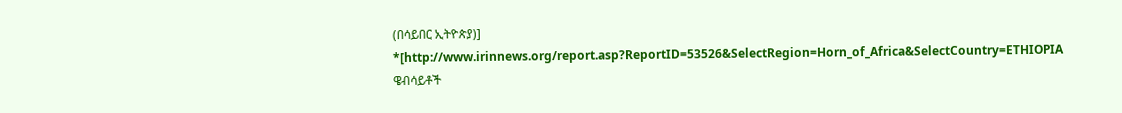(በሳይበር ኢትዮጵያ)]
*[http://www.irinnews.org/report.asp?ReportID=53526&SelectRegion=Horn_of_Africa&SelectCountry=ETHIOPIA ዌብሳይቶች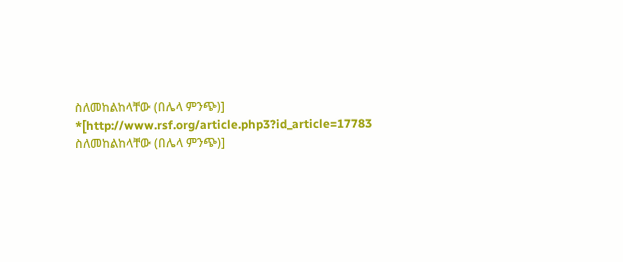ስለመከልከላቸው (በሌላ ምንጭ)]
*[http://www.rsf.org/article.php3?id_article=17783 ስለመከልከላቸው (በሌላ ምንጭ)]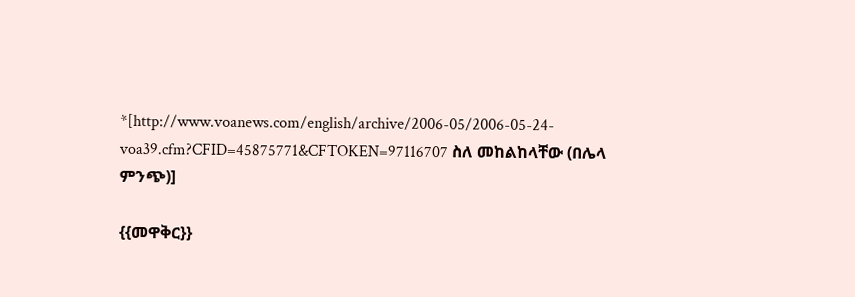*[http://www.voanews.com/english/archive/2006-05/2006-05-24-voa39.cfm?CFID=45875771&CFTOKEN=97116707 ስለ መከልከላቸው (በሌላ ምንጭ)]

{{መዋቅር}}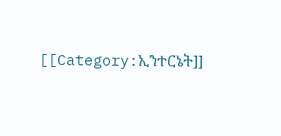[[Category:ኢንተርኔት]]